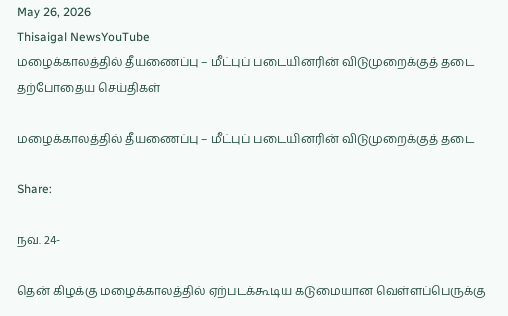May 26, 2026
Thisaigal NewsYouTube
மழைக்காலத்தில் தீயணைப்பு – மீட்புப் படையினரின் விடுமுறைக்குத் தடை
தற்போதைய செய்திகள்

மழைக்காலத்தில் தீயணைப்பு – மீட்புப் படையினரின் விடுமுறைக்குத் தடை

Share:

நவ. 24-

தென் கிழக்கு மழைக்காலத்தில் ஏற்படக்கூடிய கடுமையான வெள்ளப்பெருக்கு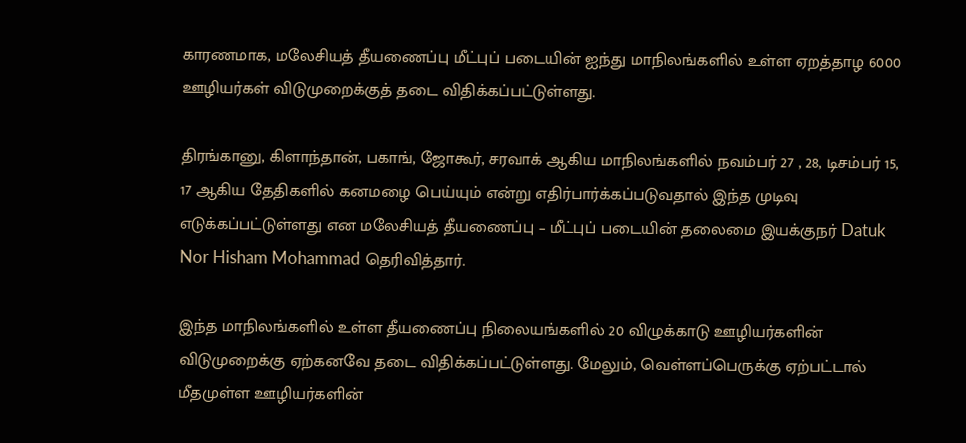காரணமாக, மலேசியத் தீயணைப்பு மீட்புப் படையின் ஐந்து மாநிலங்களில் உள்ள ஏறத்தாழ 6000 ஊழியர்கள் விடுமுறைக்குத் தடை விதிக்கப்பட்டுள்ளது.

திரங்கானு, கிளாந்தான், பகாங், ஜோகூர், சரவாக் ஆகிய மாநிலங்களில் நவம்பர் 27 , 28, டிசம்பர் 15, 17 ஆகிய தேதிகளில் கனமழை பெய்யும் என்று எதிர்பார்க்கப்படுவதால் இந்த முடிவு எடுக்கப்பட்டுள்ளது என மலேசியத் தீயணைப்பு – மீட்புப் படையின் தலைமை இயக்குநர் Datuk Nor Hisham Mohammad தெரிவித்தார்.

இந்த மாநிலங்களில் உள்ள தீயணைப்பு நிலையங்களில் 20 விழுக்காடு ஊழியர்களின் விடுமுறைக்கு ஏற்கனவே தடை விதிக்கப்பட்டுள்ளது. மேலும், வெள்ளப்பெருக்கு ஏற்பட்டால் மீதமுள்ள ஊழியர்களின்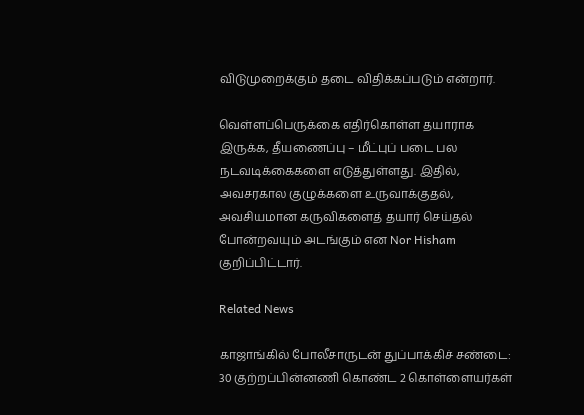விடுமுறைக்கும் தடை விதிக்கப்படும் என்றார்.

வெள்ளப்பெருக்கை எதிர்கொள்ள தயாராக இருக்க, தீயணைப்பு – மீட்புப் படை பல நடவடிக்கைகளை எடுத்துள்ளது. இதில், அவசரகால குழுக்களை உருவாக்குதல், அவசியமான கருவிகளைத் தயார் செய்தல் போன்றவயும் அடங்கும் என Nor Hisham குறிப்பிட்டார்.

Related News

காஜாங்கில் போலீசாருடன் துப்பாக்கிச் சண்டை: 30 குற்றப்பின்னணி கொண்ட 2 கொள்ளையர்கள்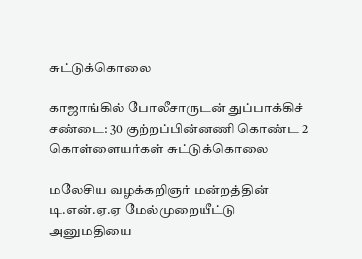சுட்டுக்கொலை

காஜாங்கில் போலீசாருடன் துப்பாக்கிச் சண்டை: 30 குற்றப்பின்னணி கொண்ட 2 கொள்ளையர்கள் சுட்டுக்கொலை

மலேசிய வழக்கறிஞர் மன்றத்தின் டி.என்.ஏ.ஏ மேல்முறையீட்டு அனுமதியை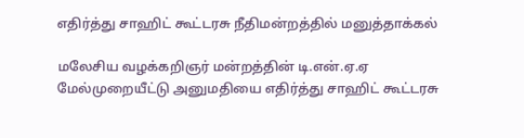எதிர்த்து சாஹிட் கூட்டரசு நீதிமன்றத்தில் மனுத்தாக்கல்

மலேசிய வழக்கறிஞர் மன்றத்தின் டி.என்.ஏ.ஏ மேல்முறையீட்டு அனுமதியை எதிர்த்து சாஹிட் கூட்டரசு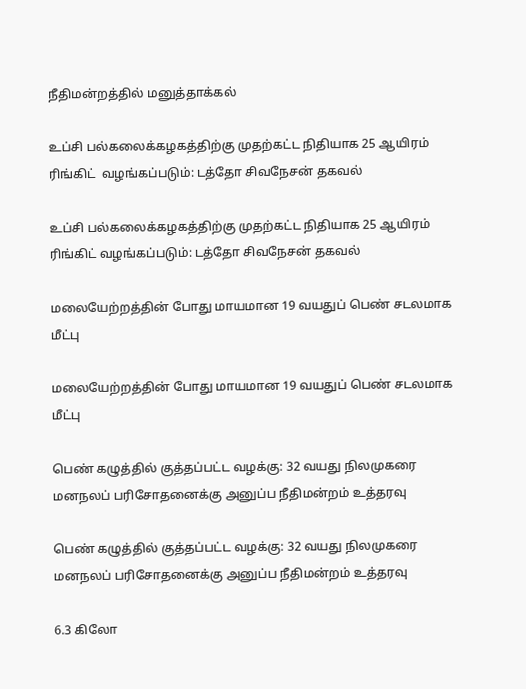நீதிமன்றத்தில் மனுத்தாக்கல்

உப்சி பல்கலைக்கழகத்திற்கு முதற்கட்ட நிதியாக 25 ஆயிரம் ரிங்கிட்  வழங்கப்படும்: டத்தோ சிவநேசன் தகவல்

உப்சி பல்கலைக்கழகத்திற்கு முதற்கட்ட நிதியாக 25 ஆயிரம் ரிங்கிட் வழங்கப்படும்: டத்தோ சிவநேசன் தகவல்

மலையேற்றத்தின் போது மாயமான 19 வயதுப் பெண் சடலமாக மீட்பு

மலையேற்றத்தின் போது மாயமான 19 வயதுப் பெண் சடலமாக மீட்பு

பெண் கழுத்தில் குத்தப்பட்ட வழக்கு: 32 வயது நிலமுகரை மனநலப் பரிசோதனைக்கு அனுப்ப நீதிமன்றம் உத்தரவு

பெண் கழுத்தில் குத்தப்பட்ட வழக்கு: 32 வயது நிலமுகரை மனநலப் பரிசோதனைக்கு அனுப்ப நீதிமன்றம் உத்தரவு

6.3 கிலோ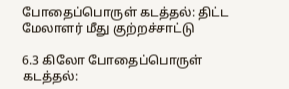போதைப்பொருள் கடத்தல்: திட்ட மேலாளர் மீது குற்றச்சாட்டு

6.3 கிலோ போதைப்பொருள் கடத்தல்: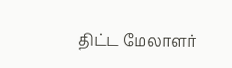திட்ட மேலாளர்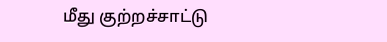மீது குற்றச்சாட்டு